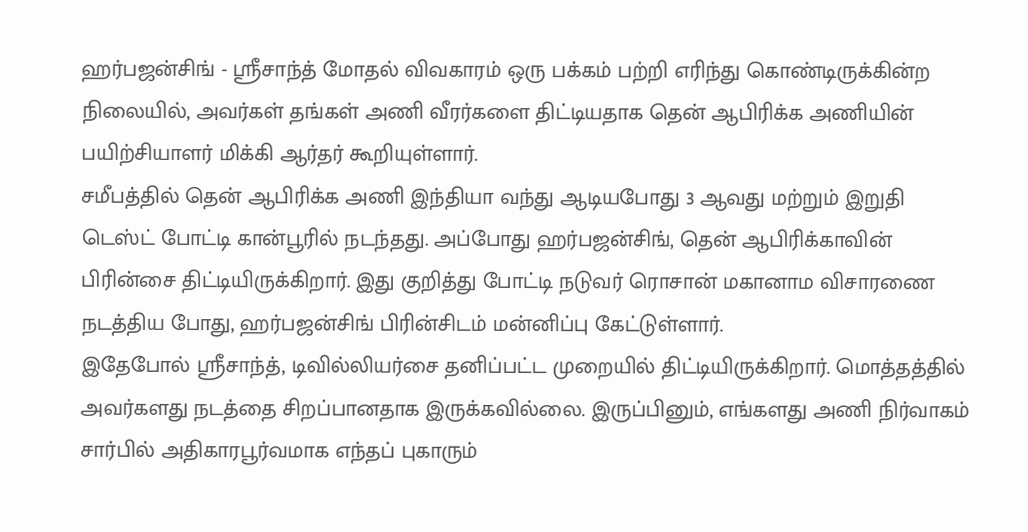ஹர்பஜன்சிங் - ஸ்ரீசாந்த் மோதல் விவகாரம் ஒரு பக்கம் பற்றி எரிந்து கொண்டிருக்கின்ற நிலையில், அவர்கள் தங்கள் அணி வீரர்களை திட்டியதாக தென் ஆபிரிக்க அணியின் பயிற்சியாளர் மிக்கி ஆர்தர் கூறியுள்ளார்.
சமீபத்தில் தென் ஆபிரிக்க அணி இந்தியா வந்து ஆடியபோது 3 ஆவது மற்றும் இறுதி டெஸ்ட் போட்டி கான்பூரில் நடந்தது. அப்போது ஹர்பஜன்சிங், தென் ஆபிரிக்காவின் பிரின்சை திட்டியிருக்கிறார். இது குறித்து போட்டி நடுவர் ரொசான் மகானாம விசாரணை நடத்திய போது, ஹர்பஜன்சிங் பிரின்சிடம் மன்னிப்பு கேட்டுள்ளார்.
இதேபோல் ஸ்ரீசாந்த், டிவில்லியர்சை தனிப்பட்ட முறையில் திட்டியிருக்கிறார். மொத்தத்தில் அவர்களது நடத்தை சிறப்பானதாக இருக்கவில்லை. இருப்பினும், எங்களது அணி நிர்வாகம் சார்பில் அதிகாரபூர்வமாக எந்தப் புகாரும்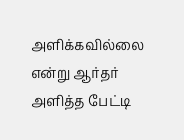அளிக்கவில்லை என்று ஆர்தர் அளித்த பேட்டி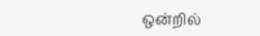ஒன்றில்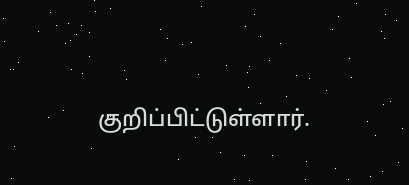குறிப்பிட்டுள்ளார்.